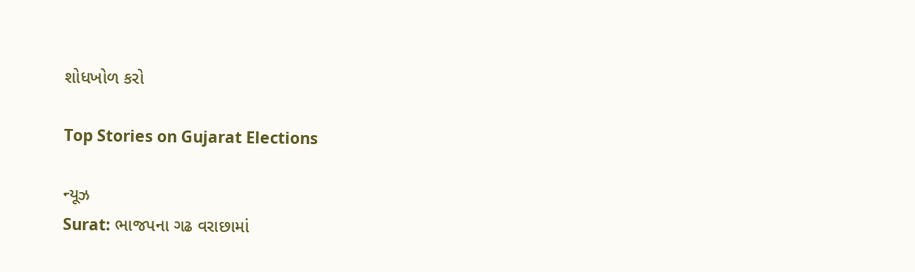શોધખોળ કરો

Top Stories on Gujarat Elections

ન્યૂઝ
Surat: ભાજપના ગઢ વરાછામાં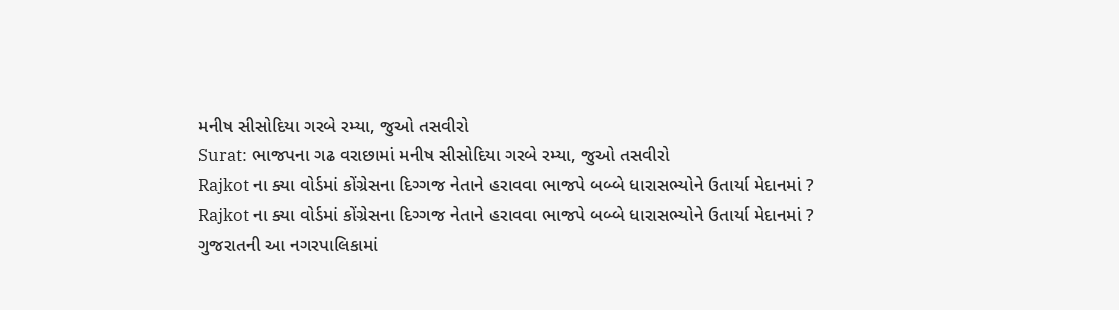મનીષ સીસોદિયા ગરબે રમ્યા, જુઓ તસવીરો
Surat: ભાજપના ગઢ વરાછામાં મનીષ સીસોદિયા ગરબે રમ્યા, જુઓ તસવીરો
Rajkot ના ક્યા વોર્ડમાં કોંગ્રેસના દિગ્ગજ નેતાને હરાવવા ભાજપે બબ્બે ધારાસભ્યોને ઉતાર્યા મેદાનમાં ?
Rajkot ના ક્યા વોર્ડમાં કોંગ્રેસના દિગ્ગજ નેતાને હરાવવા ભાજપે બબ્બે ધારાસભ્યોને ઉતાર્યા મેદાનમાં ?
ગુજરાતની આ નગરપાલિકામાં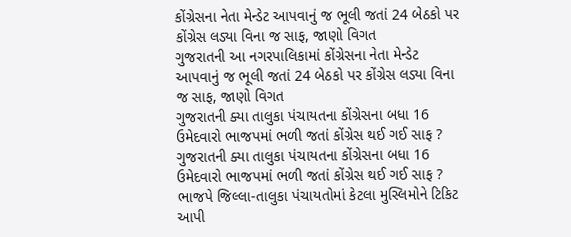કોંગ્રેસના નેતા મેન્ડેટ આપવાનું જ ભૂલી જતાં 24 બેઠકો પર કોંગ્રેસ લડ્યા વિના જ સાફ, જાણો વિગત
ગુજરાતની આ નગરપાલિકામાં કોંગ્રેસના નેતા મેન્ડેટ આપવાનું જ ભૂલી જતાં 24 બેઠકો પર કોંગ્રેસ લડ્યા વિના જ સાફ, જાણો વિગત
ગુજરાતની ક્યા તાલુકા પંચાયતના કોંગ્રેસના બધા 16 ઉમેદવારો ભાજપમાં ભળી જતાં કોંગ્રેસ થઈ ગઈ સાફ ?
ગુજરાતની ક્યા તાલુકા પંચાયતના કોંગ્રેસના બધા 16 ઉમેદવારો ભાજપમાં ભળી જતાં કોંગ્રેસ થઈ ગઈ સાફ ?
ભાજપે જિલ્લા-તાલુકા પંચાયતોમાં કેટલા મુસ્લિમોને ટિકિટ આપી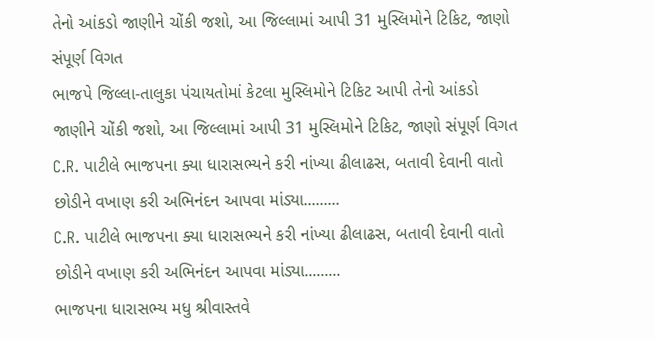તેનો આંકડો જાણીને ચોંકી જશો, આ જિલ્લામાં આપી 31 મુસ્લિમોને ટિકિટ, જાણો સંપૂર્ણ વિગત
ભાજપે જિલ્લા-તાલુકા પંચાયતોમાં કેટલા મુસ્લિમોને ટિકિટ આપી તેનો આંકડો જાણીને ચોંકી જશો, આ જિલ્લામાં આપી 31 મુસ્લિમોને ટિકિટ, જાણો સંપૂર્ણ વિગત
C.R. પાટીલે ભાજપના ક્યા ધારાસભ્યને કરી નાંખ્યા ઢીલાઢસ, બતાવી દેવાની વાતો છોડીને વખાણ કરી અભિનંદન આપવા માંડ્યા.........
C.R. પાટીલે ભાજપના ક્યા ધારાસભ્યને કરી નાંખ્યા ઢીલાઢસ, બતાવી દેવાની વાતો છોડીને વખાણ કરી અભિનંદન આપવા માંડ્યા.........
ભાજપના ધારાસભ્ય મધુ શ્રીવાસ્તવે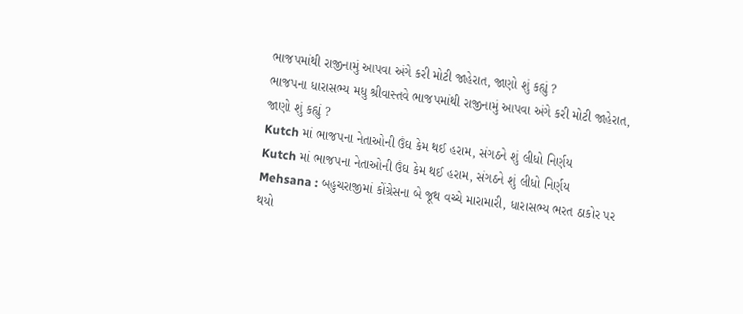ભાજપમાંથી રાજીનામું આપવા અંગે કરી મોટી જાહેરાત, જાણો શું કહ્યું ?
ભાજપના ધારાસભ્ય મધુ શ્રીવાસ્તવે ભાજપમાંથી રાજીનામું આપવા અંગે કરી મોટી જાહેરાત, જાણો શું કહ્યું ?
Kutch માં ભાજપના નેતાઓની ઉંઘ કેમ થઈ હરામ, સંગઠને શું લીધો નિર્ણય
Kutch માં ભાજપના નેતાઓની ઉંઘ કેમ થઈ હરામ, સંગઠને શું લીધો નિર્ણય
Mehsana : બહુચરાજીમાં કોંગ્રેસના બે જૂથ વચ્ચે મારામારી, ધારાસભ્ય ભરત ઠાકોર પર થયો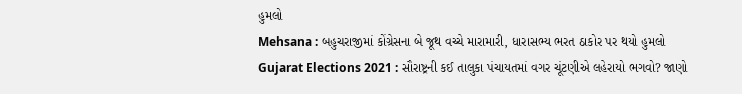હુમલો
Mehsana : બહુચરાજીમાં કોંગ્રેસના બે જૂથ વચ્ચે મારામારી, ધારાસભ્ય ભરત ઠાકોર પર થયો હુમલો
Gujarat Elections 2021 : સૌરાષ્ટ્રની કઈ તાલુકા પંચાયતમાં વગર ચૂંટણીએ લહેરાયો ભગવો? જાણો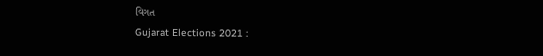વિગત
Gujarat Elections 2021 :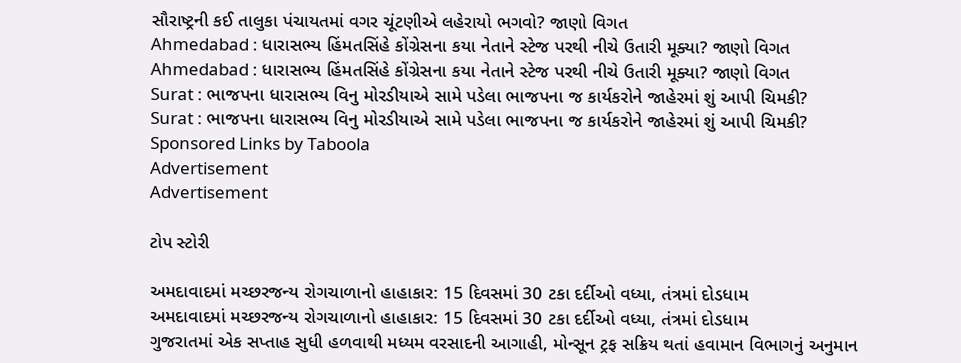સૌરાષ્ટ્રની કઈ તાલુકા પંચાયતમાં વગર ચૂંટણીએ લહેરાયો ભગવો? જાણો વિગત
Ahmedabad : ધારાસભ્ય હિંમતસિંહે કોંગ્રેસના કયા નેતાને સ્ટેજ પરથી નીચે ઉતારી મૂક્યા? જાણો વિગત
Ahmedabad : ધારાસભ્ય હિંમતસિંહે કોંગ્રેસના કયા નેતાને સ્ટેજ પરથી નીચે ઉતારી મૂક્યા? જાણો વિગત
Surat : ભાજપના ધારાસભ્ય વિનુ મોરડીયાએ સામે પડેલા ભાજપના જ કાર્યકરોને જાહેરમાં શું આપી ચિમકી?
Surat : ભાજપના ધારાસભ્ય વિનુ મોરડીયાએ સામે પડેલા ભાજપના જ કાર્યકરોને જાહેરમાં શું આપી ચિમકી?
Sponsored Links by Taboola
Advertisement
Advertisement

ટોપ સ્ટોરી

અમદાવાદમાં મચ્છરજન્ય રોગચાળાનો હાહાકાર: 15 દિવસમાં 30 ટકા દર્દીઓ વધ્યા, તંત્રમાં દોડધામ
અમદાવાદમાં મચ્છરજન્ય રોગચાળાનો હાહાકાર: 15 દિવસમાં 30 ટકા દર્દીઓ વધ્યા, તંત્રમાં દોડધામ
ગુજરાતમાં એક સપ્તાહ સુધી હળવાથી મધ્યમ વરસાદની આગાહી, મોન્સૂન ટ્રફ સક્રિય થતાં હવામાન વિભાગનું અનુમાન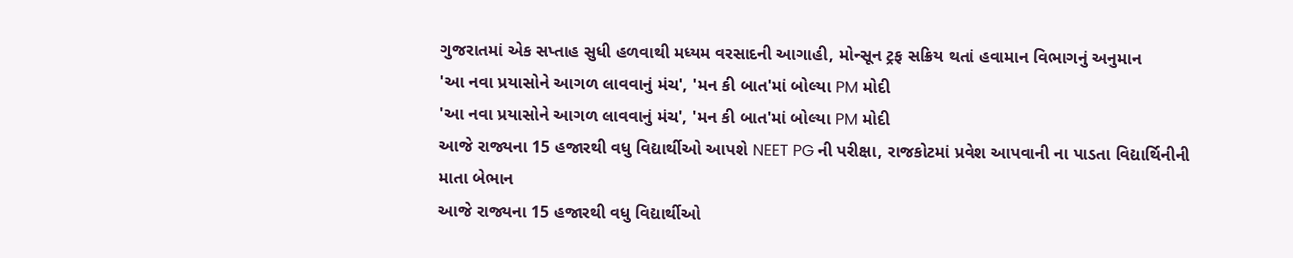ગુજરાતમાં એક સપ્તાહ સુધી હળવાથી મધ્યમ વરસાદની આગાહી, મોન્સૂન ટ્રફ સક્રિય થતાં હવામાન વિભાગનું અનુમાન
'આ નવા પ્રયાસોને આગળ લાવવાનું મંચ', 'મન કી બાત'માં બોલ્યા PM મોદી
'આ નવા પ્રયાસોને આગળ લાવવાનું મંચ', 'મન કી બાત'માં બોલ્યા PM મોદી
આજે રાજ્યના 15 હજારથી વધુ વિદ્યાર્થીઓ આપશે NEET PG ની પરીક્ષા, રાજકોટમાં પ્રવેશ આપવાની ના પાડતા વિદ્યાર્થિનીની માતા બેભાન
આજે રાજ્યના 15 હજારથી વધુ વિદ્યાર્થીઓ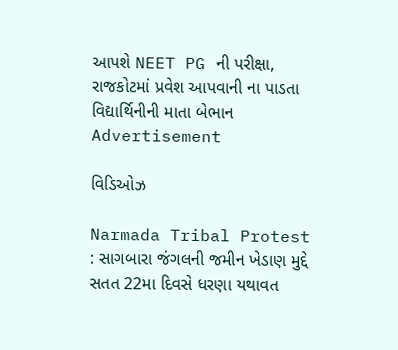આપશે NEET PG ની પરીક્ષા, રાજકોટમાં પ્રવેશ આપવાની ના પાડતા વિદ્યાર્થિનીની માતા બેભાન
Advertisement

વિડિઓઝ

Narmada Tribal Protest : સાગબારા જંગલની જમીન ખેડાણ મુદ્દે સતત 22મા દિવસે ધરણા યથાવત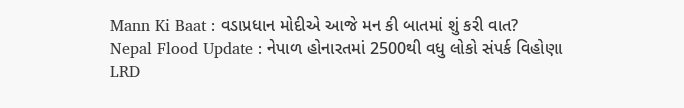Mann Ki Baat : વડાપ્રધાન મોદીએ આજે મન કી બાતમાં શું કરી વાત?
Nepal Flood Update : નેપાળ હોનારતમાં 2500થી વધુ લોકો સંપર્ક વિહોણા
LRD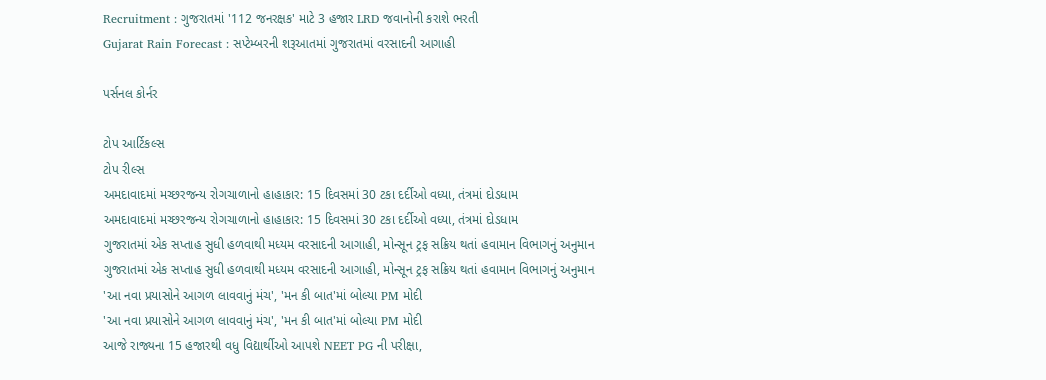Recruitment : ગુજરાતમાં '112 જનરક્ષક' માટે 3 હજાર LRD જવાનોની કરાશે ભરતી
Gujarat Rain Forecast : સપ્ટેમ્બરની શરૂઆતમાં ગુજરાતમાં વરસાદની આગાહી

પર્સનલ કોર્નર

ટોપ આર્ટિકલ્સ
ટોપ રીલ્સ
અમદાવાદમાં મચ્છરજન્ય રોગચાળાનો હાહાકાર: 15 દિવસમાં 30 ટકા દર્દીઓ વધ્યા, તંત્રમાં દોડધામ
અમદાવાદમાં મચ્છરજન્ય રોગચાળાનો હાહાકાર: 15 દિવસમાં 30 ટકા દર્દીઓ વધ્યા, તંત્રમાં દોડધામ
ગુજરાતમાં એક સપ્તાહ સુધી હળવાથી મધ્યમ વરસાદની આગાહી, મોન્સૂન ટ્રફ સક્રિય થતાં હવામાન વિભાગનું અનુમાન
ગુજરાતમાં એક સપ્તાહ સુધી હળવાથી મધ્યમ વરસાદની આગાહી, મોન્સૂન ટ્રફ સક્રિય થતાં હવામાન વિભાગનું અનુમાન
'આ નવા પ્રયાસોને આગળ લાવવાનું મંચ', 'મન કી બાત'માં બોલ્યા PM મોદી
'આ નવા પ્રયાસોને આગળ લાવવાનું મંચ', 'મન કી બાત'માં બોલ્યા PM મોદી
આજે રાજ્યના 15 હજારથી વધુ વિદ્યાર્થીઓ આપશે NEET PG ની પરીક્ષા,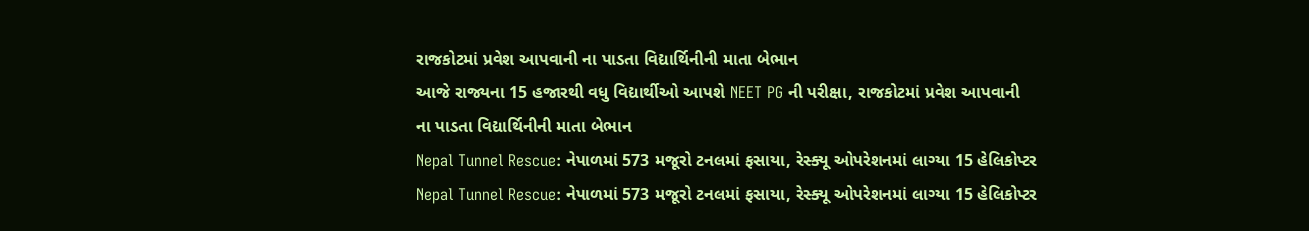રાજકોટમાં પ્રવેશ આપવાની ના પાડતા વિદ્યાર્થિનીની માતા બેભાન
આજે રાજ્યના 15 હજારથી વધુ વિદ્યાર્થીઓ આપશે NEET PG ની પરીક્ષા, રાજકોટમાં પ્રવેશ આપવાની ના પાડતા વિદ્યાર્થિનીની માતા બેભાન
Nepal Tunnel Rescue: નેપાળમાં 573 મજૂરો ટનલમાં ફસાયા, રેસ્ક્યૂ ઓપરેશનમાં લાગ્યા 15 હેલિકોપ્ટર
Nepal Tunnel Rescue: નેપાળમાં 573 મજૂરો ટનલમાં ફસાયા, રેસ્ક્યૂ ઓપરેશનમાં લાગ્યા 15 હેલિકોપ્ટર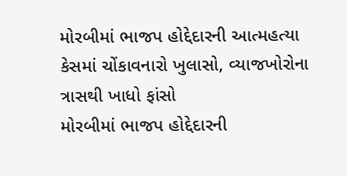મોરબીમાં ભાજપ હોદ્દેદારની આત્મહત્યા કેસમાં ચોંકાવનારો ખુલાસો, વ્યાજખોરોના ત્રાસથી ખાધો ફાંસો
મોરબીમાં ભાજપ હોદ્દેદારની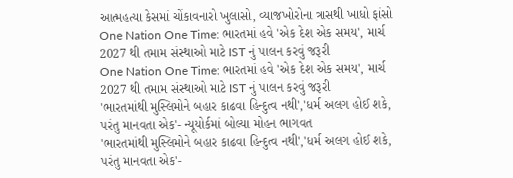આત્મહત્યા કેસમાં ચોંકાવનારો ખુલાસો, વ્યાજખોરોના ત્રાસથી ખાધો ફાંસો
One Nation One Time: ભારતમાં હવે 'એક દેશ એક સમય', માર્ચ 2027 થી તમામ સંસ્થાઓ માટે IST નું પાલન કરવું જરૂરી
One Nation One Time: ભારતમાં હવે 'એક દેશ એક સમય', માર્ચ 2027 થી તમામ સંસ્થાઓ માટે IST નું પાલન કરવું જરૂરી
'ભારતમાંથી મુસ્લિમોને બહાર કાઢવા હિન્દુત્વ નથી','ધર્મ અલગ હોઈ શકે, પરંતુ માનવતા એક'- ન્યૂયોર્કમાં બોલ્યા મોહન ભાગવત
'ભારતમાંથી મુસ્લિમોને બહાર કાઢવા હિન્દુત્વ નથી','ધર્મ અલગ હોઈ શકે, પરંતુ માનવતા એક'-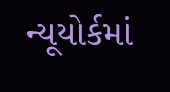ન્યૂયોર્કમાં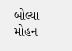બોલ્યા મોહન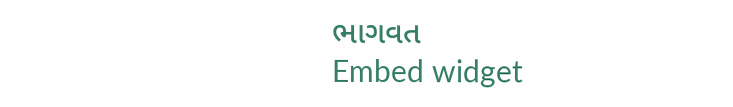ભાગવત
Embed widget